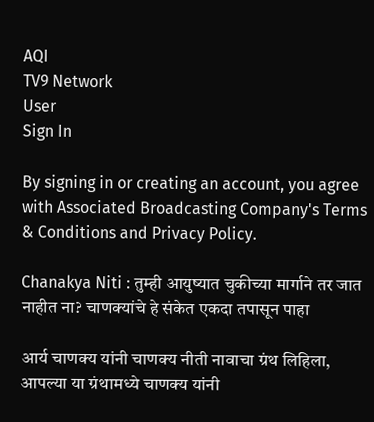AQI
TV9 Network
User
Sign In

By signing in or creating an account, you agree with Associated Broadcasting Company's Terms & Conditions and Privacy Policy.

Chanakya Niti : तुम्ही आयुष्यात चुकीच्या मार्गाने तर जात नाहीत ना? चाणक्यांचे हे संकेत एकदा तपासून पाहा

आर्य चाणक्य यांनी चाणक्य नीती नावाचा ग्रंथ लिहिला, आपल्या या ग्रंथामध्ये चाणक्य यांनी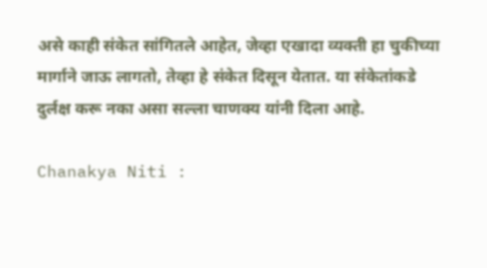असे काही संकेत सांगितले आहेत, जेव्हा एखादा व्यक्ती हा चुकीच्या मार्गाने जाऊ लागतो, तेव्हा हे संकेत दिसून येतात. या संकेतांकडे दुर्लक्ष करू नका असा सल्ला चाणक्य यांनी दिला आहे.

Chanakya Niti :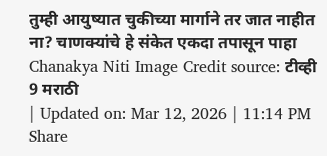तुम्ही आयुष्यात चुकीच्या मार्गाने तर जात नाहीत ना? चाणक्यांचे हे संकेत एकदा तपासून पाहा
Chanakya Niti Image Credit source: टीव्ही 9 मराठी
| Updated on: Mar 12, 2026 | 11:14 PM
Share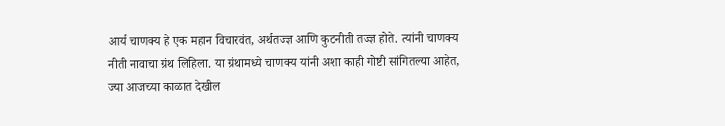आर्य चाणक्य हे एक महान विचारवंत, अर्थतज्ज्ञ आणि कुटनीती तज्ज्ञ होते. त्यांनी चाणक्य नीती नावाचा ग्रंथ लिहिला. या ग्रंथामध्ये चाणक्य यांनी अशा काही गोष्टी सांगितल्या आहेत, ज्या आजच्या काळात देखील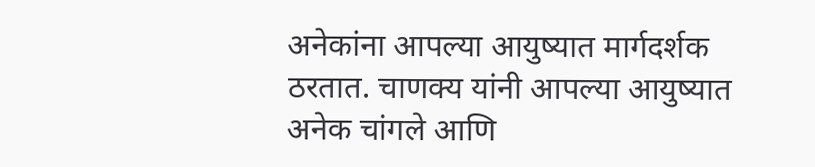अनेकांना आपल्या आयुष्यात मार्गदर्शक ठरतात. चाणक्य यांनी आपल्या आयुष्यात अनेक चांगले आणि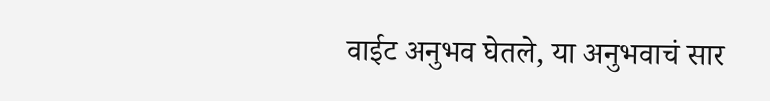वाईट अनुभव घेतले, या अनुभवाचं सार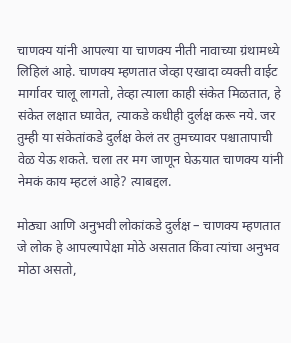चाणक्य यांनी आपल्या या चाणक्य नीती नावाच्या ग्रंथामध्ये लिहिलं आहे. चाणक्य म्हणतात जेव्हा एखादा व्यक्ती वाईट मार्गावर चालू लागतो, तेव्हा त्याला काही संकेत मिळतात, हे संकेत लक्षात घ्यावेत, त्याकडे कधीही दुर्लक्ष करू नये. जर तुम्ही या संकेतांकडे दुर्लक्ष केलं तर तुमच्यावर पश्चातापाची वेळ येऊ शकते. चला तर मग जाणून घेऊयात चाणक्य यांनी नेमकं काय म्हटलं आहे? त्याबद्दल.

मोठ्या आणि अनुभवी लोकांकडे दुर्लक्ष – चाणक्य म्हणतात जे लोक हे आपल्यापेक्षा मोठे असतात किंवा त्यांचा अनुभव मोठा असतो,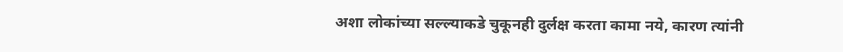अशा लोकांच्या सल्ल्याकडे चुकूनही दुर्लक्ष करता कामा नये, कारण त्यांनी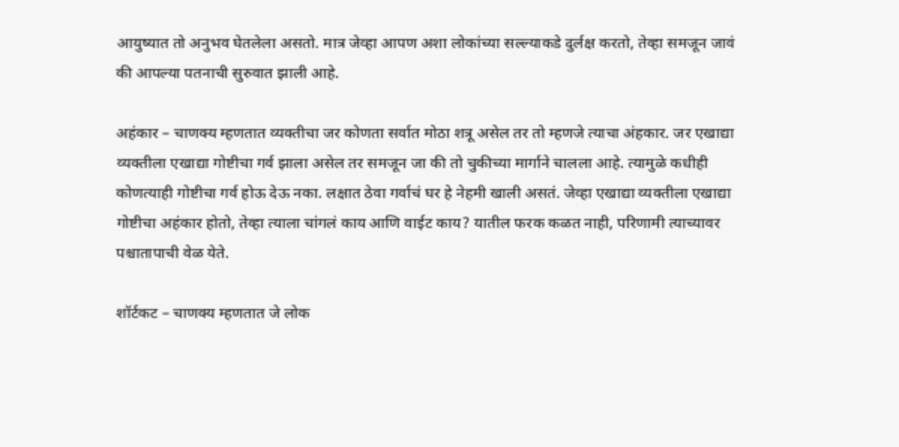आयुष्यात तो अनुभव घेतलेला असतो. मात्र जेव्हा आपण अशा लोकांच्या सल्ल्याकडे दुर्लक्ष करतो, तेव्हा समजून जावं की आपल्या पतनाची सुरुवात झाली आहे.

अहंकार – चाणक्य म्हणतात व्यक्तीचा जर कोणता सर्वात मोठा शत्रू असेल तर तो म्हणजे त्याचा अंहकार. जर एखाद्या व्यक्तीला एखाद्या गोष्टीचा गर्व झाला असेल तर समजून जा की तो चुकीच्या मार्गाने चालला आहे. त्यामुळे कधीही कोणत्याही गोष्टीचा गर्व होऊ देऊ नका. लक्षात ठेवा गर्वाचं घर हे नेहमी खाली असतं. जेव्हा एखाद्या व्यक्तीला एखाद्या गोष्टीचा अहंकार होतो, तेव्हा त्याला चांगलं काय आणि वाईट काय? यातील फरक कळत नाही, परिणामी त्याच्यावर पश्चातापाची वेळ येते.

शॉर्टकट – चाणक्य म्हणतात जे लोक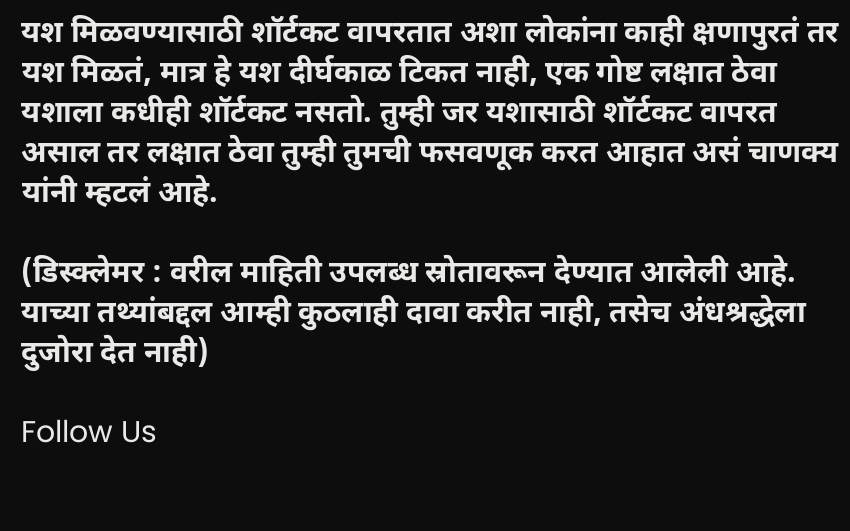यश मिळवण्यासाठी शॉर्टकट वापरतात अशा लोकांना काही क्षणापुरतं तर यश मिळतं, मात्र हे यश दीर्घकाळ टिकत नाही, एक गोष्ट लक्षात ठेवा यशाला कधीही शॉर्टकट नसतो. तुम्ही जर यशासाठी शॉर्टकट वापरत असाल तर लक्षात ठेवा तुम्ही तुमची फसवणूक करत आहात असं चाणक्य यांनी म्हटलं आहे.

(डिस्क्लेमर : वरील माहिती उपलब्ध स्रोतावरून देण्यात आलेली आहे. याच्या तथ्यांबद्दल आम्ही कुठलाही दावा करीत नाही, तसेच अंधश्रद्धेला दुजोरा देत नाही)

Follow Us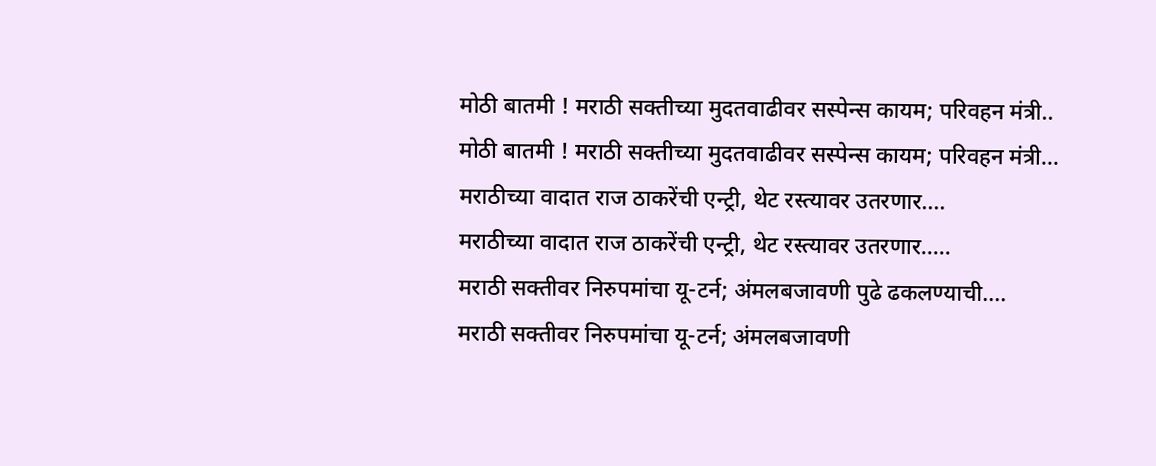मोठी बातमी ! मराठी सक्तीच्या मुदतवाढीवर सस्पेन्स कायम; परिवहन मंत्री..
मोठी बातमी ! मराठी सक्तीच्या मुदतवाढीवर सस्पेन्स कायम; परिवहन मंत्री...
मराठीच्या वादात राज ठाकरेंची एन्ट्री, थेट रस्त्यावर उतरणार....
मराठीच्या वादात राज ठाकरेंची एन्ट्री, थेट रस्त्यावर उतरणार.....
मराठी सक्तीवर निरुपमांचा यू-टर्न; अंमलबजावणी पुढे ढकलण्याची....
मराठी सक्तीवर निरुपमांचा यू-टर्न; अंमलबजावणी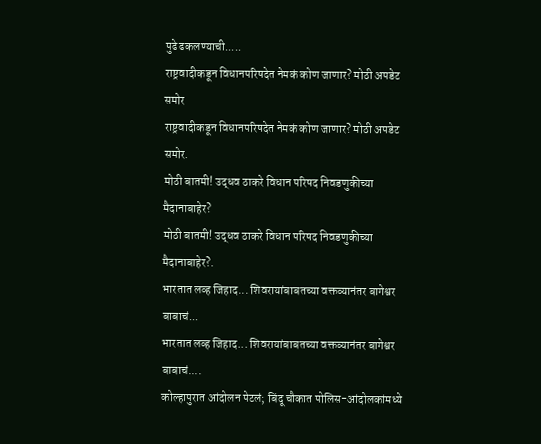पुढे ढकलण्याची.....
राष्ट्रवादीकडून विधानपरिषदेत नेमकं कोण जाणार? मोठी अपडेट समोर
राष्ट्रवादीकडून विधानपरिषदेत नेमकं कोण जाणार? मोठी अपडेट समोर.
मोठी बातमी! उद्धव ठाकरे विधान परिषद निवडणुकीच्या मैदानाबाहेर?
मोठी बातमी! उद्धव ठाकरे विधान परिषद निवडणुकीच्या मैदानाबाहेर?.
भारतात लव्ह जिहाद... शिवरायांबाबतच्या वक्तव्यानंतर बागेश्वर बाबाचं...
भारतात लव्ह जिहाद... शिवरायांबाबतच्या वक्तव्यानंतर बागेश्वर बाबाचं....
कोल्हापुरात आंदोलन पेटलं; बिंदू चौकात पोलिस-आंदोलकांमध्ये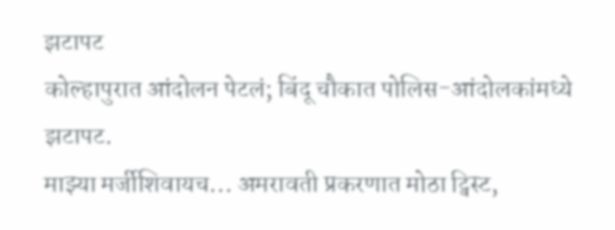झटापट
कोल्हापुरात आंदोलन पेटलं; बिंदू चौकात पोलिस-आंदोलकांमध्ये झटापट.
माझ्या मर्जीशिवायच... अमरावती प्रकरणात मोठा ट्विस्ट,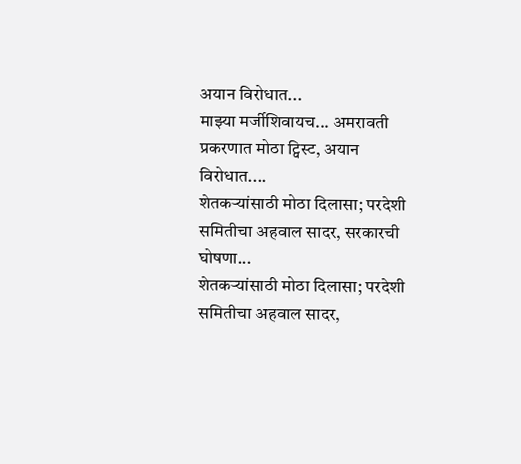अयान विरोधात...
माझ्या मर्जीशिवायच... अमरावती प्रकरणात मोठा ट्विस्ट, अयान विरोधात....
शेतकऱ्यांसाठी मोठा दिलासा; परदेशी समितीचा अहवाल सादर, सरकारची घोषणा...
शेतकऱ्यांसाठी मोठा दिलासा; परदेशी समितीचा अहवाल सादर,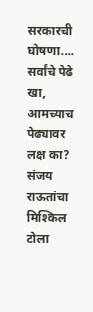सरकारची घोषणा....
सर्वांचे पेढे खा, आमच्याच पेढ्यावर लक्ष का? संजय राऊतांचा मिश्किल टोला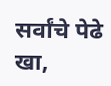सर्वांचे पेढे खा,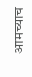आमच्याच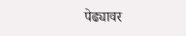पेढ्यावर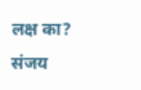लक्ष का? संजय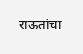राऊतांचा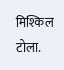मिश्किल टोला.